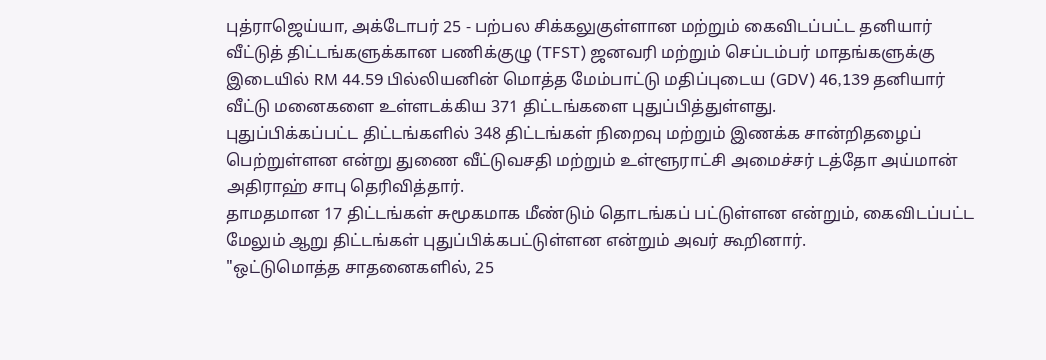புத்ராஜெய்யா, அக்டோபர் 25 - பற்பல சிக்கலுகுள்ளான மற்றும் கைவிடப்பட்ட தனியார் வீட்டுத் திட்டங்களுக்கான பணிக்குழு (TFST) ஜனவரி மற்றும் செப்டம்பர் மாதங்களுக்கு இடையில் RM 44.59 பில்லியனின் மொத்த மேம்பாட்டு மதிப்புடைய (GDV) 46,139 தனியார் வீட்டு மனைகளை உள்ளடக்கிய 371 திட்டங்களை புதுப்பித்துள்ளது.
புதுப்பிக்கப்பட்ட திட்டங்களில் 348 திட்டங்கள் நிறைவு மற்றும் இணக்க சான்றிதழைப் பெற்றுள்ளன என்று துணை வீட்டுவசதி மற்றும் உள்ளூராட்சி அமைச்சர் டத்தோ அய்மான் அதிராஹ் சாபு தெரிவித்தார்.
தாமதமான 17 திட்டங்கள் சுமூகமாக மீண்டும் தொடங்கப் பட்டுள்ளன என்றும், கைவிடப்பட்ட மேலும் ஆறு திட்டங்கள் புதுப்பிக்கபட்டுள்ளன என்றும் அவர் கூறினார்.
"ஒட்டுமொத்த சாதனைகளில், 25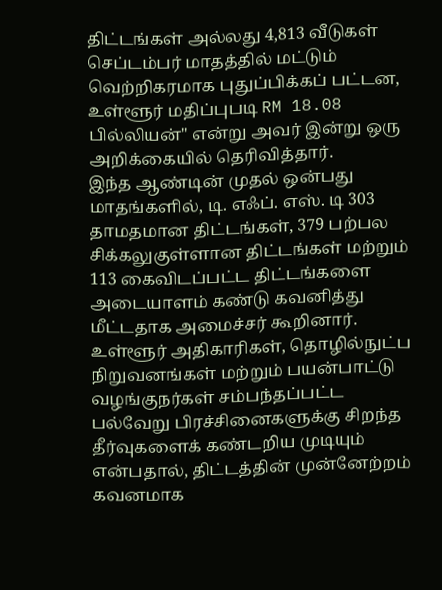திட்டங்கள் அல்லது 4,813 வீடுகள் செப்டம்பர் மாதத்தில் மட்டும் வெற்றிகரமாக புதுப்பிக்கப் பட்டன, உள்ளூர் மதிப்புபடி RM 18.08 பில்லியன்" என்று அவர் இன்று ஒரு அறிக்கையில் தெரிவித்தார்.
இந்த ஆண்டின் முதல் ஒன்பது மாதங்களில், டி. எஃப். எஸ். டி 303 தாமதமான திட்டங்கள், 379 பற்பல சிக்கலுகுள்ளான திட்டங்கள் மற்றும் 113 கைவிடப்பட்ட திட்டங்களை அடையாளம் கண்டு கவனித்து மீட்டதாக அமைச்சர் கூறினார்.
உள்ளூர் அதிகாரிகள், தொழில்நுட்ப நிறுவனங்கள் மற்றும் பயன்பாட்டு வழங்குநர்கள் சம்பந்தப்பட்ட பல்வேறு பிரச்சினைகளுக்கு சிறந்த தீர்வுகளைக் கண்டறிய முடியும் என்பதால், திட்டத்தின் முன்னேற்றம் கவனமாக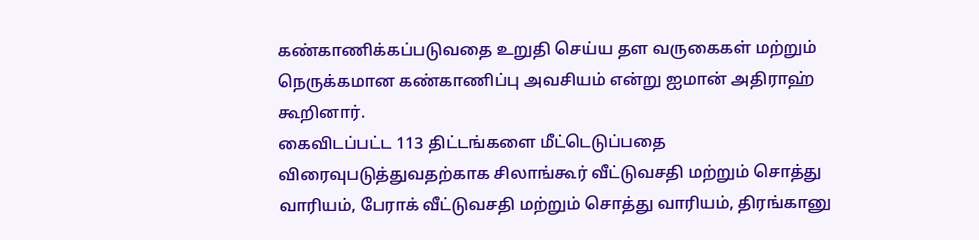கண்காணிக்கப்படுவதை உறுதி செய்ய தள வருகைகள் மற்றும் நெருக்கமான கண்காணிப்பு அவசியம் என்று ஐமான் அதிராஹ் கூறினார்.
கைவிடப்பட்ட 113 திட்டங்களை மீட்டெடுப்பதை விரைவுபடுத்துவதற்காக சிலாங்கூர் வீட்டுவசதி மற்றும் சொத்து வாரியம், பேராக் வீட்டுவசதி மற்றும் சொத்து வாரியம், திரங்கானு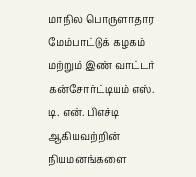மாநில பொருளாதார மேம்பாட்டுக் கழகம் மற்றும் இண் வாட்டர் கன்சோர்ட்டியம் எஸ். டி. என். பிஎச்டி ஆகியவற்றின் நியமனங்களை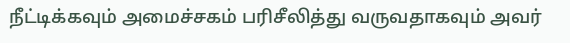நீட்டிக்கவும் அமைச்சகம் பரிசீலித்து வருவதாகவும் அவர்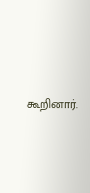கூறினார்.